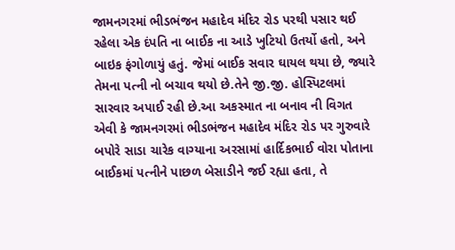જામનગરમાં ભીડભંજન મહાદેવ મંદિર રોડ પરથી પસાર થઈ રહેલા એક દંપતિ ના બાઈક ના આડે ખુટિયો ઉતર્યો હતો, અને બાઇક ફંગોળાયું હતું. જેમાં બાઈક સવાર ઘાયલ થયા છે, જ્યારે તેમના પત્ની નો બચાવ થયો છે.તેને જી.જી. હોસ્પિટલમાં સારવાર અપાઈ રહી છે.આ અકસ્માત ના બનાવ ની વિગત એવી કે જામનગરમાં ભીડભંજન મહાદેવ મંદિર રોડ પર ગુરુવારે બપોરે સાડા ચારેક વાગ્યાના અરસામાં હાર્દિકભાઈ વોરા પોતાના બાઈકમાં પત્નીને પાછળ બેસાડીને જઈ રહ્યા હતા, તે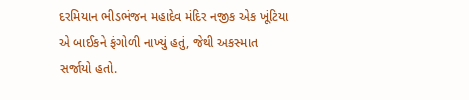દરમિયાન ભીડભંજન મહાદેવ મંદિર નજીક એક ખૂંટિયા એ બાઈકને ફંગોળી નાખ્યું હતું, જેથી અકસ્માત સર્જાયો હતો.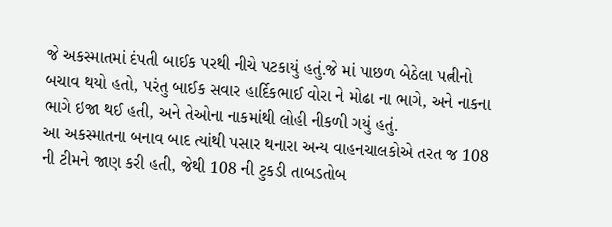જે અકસ્માતમાં દંપતી બાઈક પરથી નીચે પટકાયું હતું.જે માં પાછળ બેઠેલા પત્નીનો બચાવ થયો હતો, પરંતુ બાઈક સવાર હાર્દિકભાઈ વોરા ને મોઢા ના ભાગે, અને નાકના ભાગે ઇજા થઈ હતી, અને તેઓના નાકમાંથી લોહી નીકળી ગયું હતું.
આ અકસ્માતના બનાવ બાદ ત્યાંથી પસાર થનારા અન્ય વાહનચાલકોએ તરત જ 108 ની ટીમને જાણ કરી હતી, જેથી 108 ની ટુકડી તાબડતોબ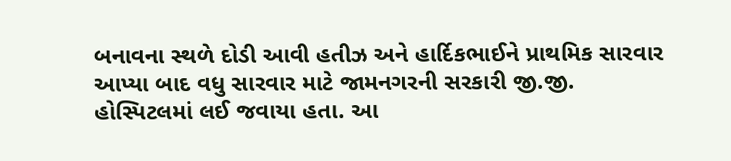બનાવના સ્થળે દોડી આવી હતીઝ અને હાર્દિકભાઈને પ્રાથમિક સારવાર આપ્યા બાદ વધુ સારવાર માટે જામનગરની સરકારી જી.જી. હોસ્પિટલમાં લઈ જવાયા હતા. આ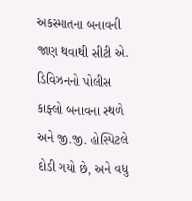અકસ્માતના બનાવની જાણ થવાથી સીટી એ. ડિવિઝનનો પોલીસ કાફ્લો બનાવના સ્થળે અને જી.જી. હોસ્પિટલે દોડી ગયો છે, અને વધુ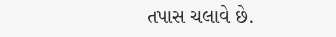તપાસ ચલાવે છે.